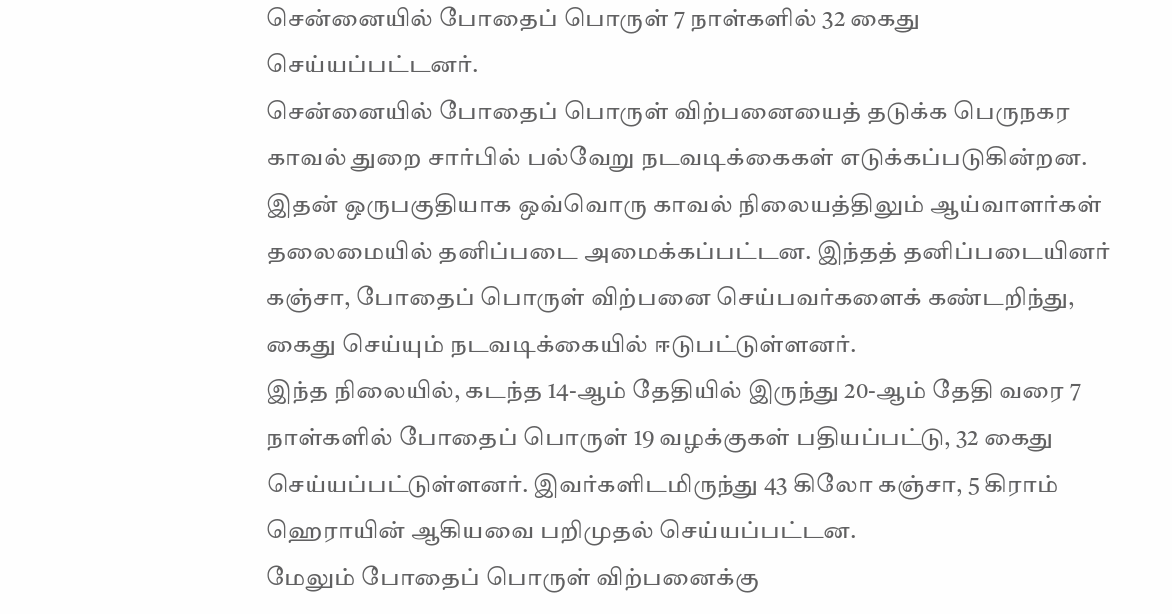சென்னையில் போதைப் பொருள் 7 நாள்களில் 32 கைது செய்யப்பட்டனர்.
சென்னையில் போதைப் பொருள் விற்பனையைத் தடுக்க பெருநகர காவல் துறை சார்பில் பல்வேறு நடவடிக்கைகள் எடுக்கப்படுகின்றன. இதன் ஒருபகுதியாக ஒவ்வொரு காவல் நிலையத்திலும் ஆய்வாளர்கள் தலைமையில் தனிப்படை அமைக்கப்பட்டன. இந்தத் தனிப்படையினர் கஞ்சா, போதைப் பொருள் விற்பனை செய்பவர்களைக் கண்டறிந்து, கைது செய்யும் நடவடிக்கையில் ஈடுபட்டுள்ளனர்.
இந்த நிலையில், கடந்த 14-ஆம் தேதியில் இருந்து 20-ஆம் தேதி வரை 7 நாள்களில் போதைப் பொருள் 19 வழக்குகள் பதியப்பட்டு, 32 கைது செய்யப்பட்டுள்ளனர். இவர்களிடமிருந்து 43 கிலோ கஞ்சா, 5 கிராம் ஹெராயின் ஆகியவை பறிமுதல் செய்யப்பட்டன.
மேலும் போதைப் பொருள் விற்பனைக்கு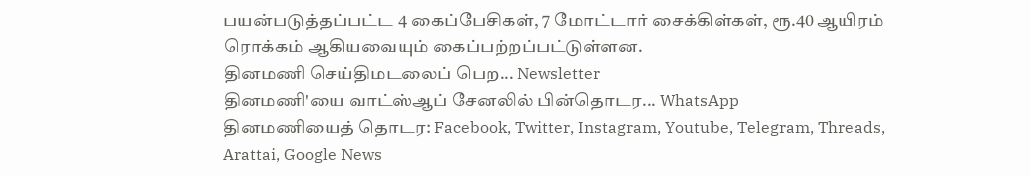பயன்படுத்தப்பட்ட 4 கைப்பேசிகள், 7 மோட்டார் சைக்கிள்கள், ரூ.40 ஆயிரம் ரொக்கம் ஆகியவையும் கைப்பற்றப்பட்டுள்ளன.
தினமணி செய்திமடலைப் பெற... Newsletter
தினமணி'யை வாட்ஸ்ஆப் சேனலில் பின்தொடர... WhatsApp
தினமணியைத் தொடர: Facebook, Twitter, Instagram, Youtube, Telegram, Threads, Arattai, Google News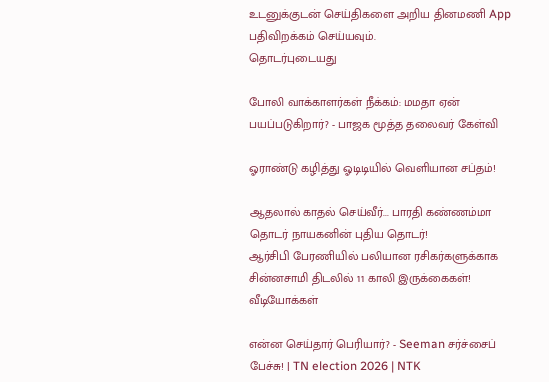உடனுக்குடன் செய்திகளை அறிய தினமணி App பதிவிறக்கம் செய்யவும்.
தொடர்புடையது

போலி வாக்காளர்கள் நீக்கம்: மமதா ஏன் பயப்படுகிறார்? - பாஜக மூத்த தலைவர் கேள்வி

ஓராண்டு கழித்து ஓடிடியில் வெளியான சப்தம்!

ஆதலால் காதல் செய்வீர்... பாரதி கண்ணம்மா தொடர் நாயகனின் புதிய தொடர்!
ஆர்சிபி பேரணியில் பலியான ரசிகர்களுக்காக சின்னசாமி திடலில் 11 காலி இருக்கைகள்!
வீடியோக்கள்

என்ன செய்தார் பெரியார்? - Seeman சர்ச்சைப் பேச்சு! | TN election 2026 | NTK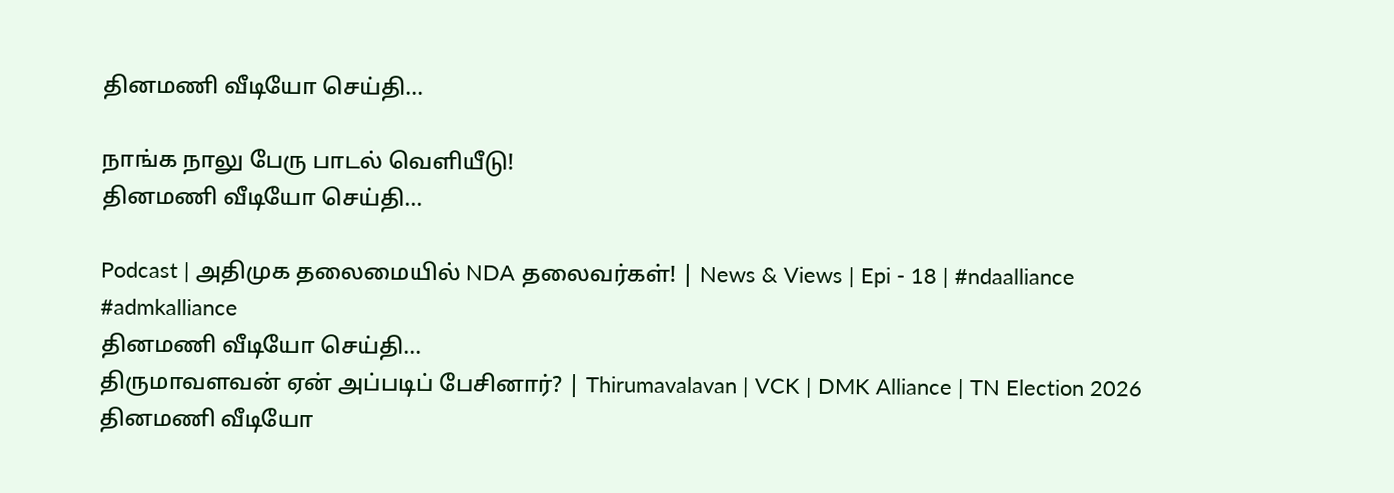தினமணி வீடியோ செய்தி...

நாங்க நாலு பேரு பாடல் வெளியீடு!
தினமணி வீடியோ செய்தி...

Podcast | அதிமுக தலைமையில் NDA தலைவர்கள்! | News & Views | Epi - 18 | #ndaalliance #admkalliance
தினமணி வீடியோ செய்தி...
திருமாவளவன் ஏன் அப்படிப் பேசினார்? | Thirumavalavan | VCK | DMK Alliance | TN Election 2026
தினமணி வீடியோ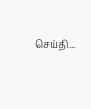செய்தி...